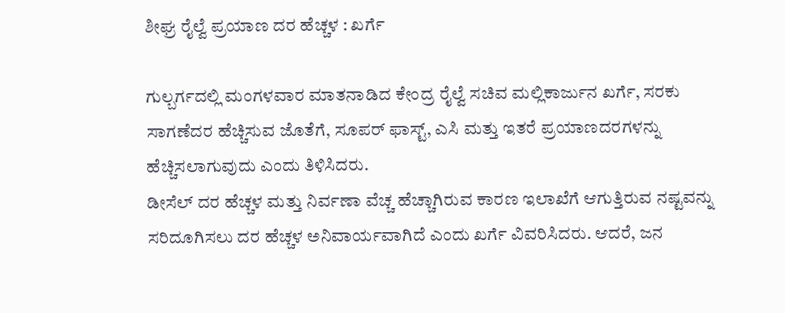ಶೀಘ್ರ ರೈಲ್ವೆ ಪ್ರಯಾಣ ದರ ಹೆಚ್ಚಳ : ಖರ್ಗೆ

ಗುಲ್ಬರ್ಗದಲ್ಲಿ ಮಂಗಳವಾರ ಮಾತನಾಡಿದ ಕೇಂದ್ರ ರೈಲ್ವೆ ಸಚಿವ ಮಲ್ಲಿಕಾರ್ಜುನ ಖರ್ಗೆ, ಸರಕು ಸಾಗಣೆದರ ಹೆಚ್ಚಿಸುವ ಜೊತೆಗೆ, ಸೂಪರ್ ಫಾಸ್ಟ್, ಎಸಿ ಮತ್ತು ಇತರೆ ಪ್ರಯಾಣದರಗಳನ್ನು ಹೆಚ್ಚಿಸಲಾಗುವುದು ಎಂದು ತಿಳಿಸಿದರು.
ಡೀಸೆಲ್ ದರ ಹೆಚ್ಚಳ ಮತ್ತು ನಿರ್ವಣಾ ವೆಚ್ಚ ಹೆಚ್ಚಾಗಿರುವ ಕಾರಣ ಇಲಾಖೆಗೆ ಆಗುತ್ತಿರುವ ನಷ್ಟವನ್ನು ಸರಿದೂಗಿಸಲು ದರ ಹೆಚ್ಚಳ ಅನಿವಾರ್ಯವಾಗಿದೆ ಎಂದು ಖರ್ಗೆ ವಿವರಿಸಿದರು. ಆದರೆ, ಜನ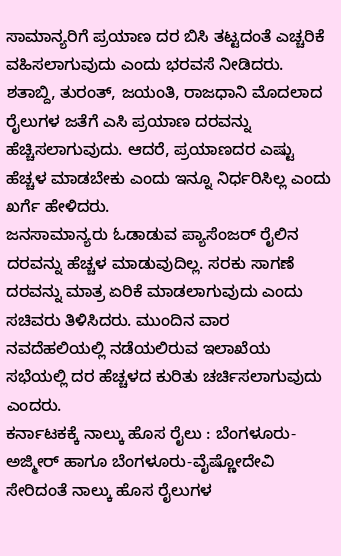ಸಾಮಾನ್ಯರಿಗೆ ಪ್ರಯಾಣ ದರ ಬಿಸಿ ತಟ್ಟದಂತೆ ಎಚ್ಚರಿಕೆ ವಹಿಸಲಾಗುವುದು ಎಂದು ಭರವಸೆ ನೀಡಿದರು.
ಶತಾಬ್ದಿ, ತುರಂತ್, ಜಯಂತಿ, ರಾಜಧಾನಿ ಮೊದಲಾದ ರೈಲುಗಳ ಜತೆಗೆ ಎಸಿ ಪ್ರಯಾಣ ದರವನ್ನು ಹೆಚ್ಚಿಸಲಾಗುವುದು. ಆದರೆ, ಪ್ರಯಾಣದರ ಎಷ್ಟು ಹೆಚ್ಚಳ ಮಾಡಬೇಕು ಎಂದು ಇನ್ನೂ ನಿರ್ಧರಿಸಿಲ್ಲ ಎಂದು ಖರ್ಗೆ ಹೇಳಿದರು.
ಜನಸಾಮಾನ್ಯರು ಓಡಾಡುವ ಪ್ಯಾಸೆಂಜರ್ ರೈಲಿನ ದರವನ್ನು ಹೆಚ್ಚಳ ಮಾಡುವುದಿಲ್ಲ. ಸರಕು ಸಾಗಣೆ ದರವನ್ನು ಮಾತ್ರ ಏರಿಕೆ ಮಾಡಲಾಗುವುದು ಎಂದು ಸಚಿವರು ತಿಳಿಸಿದರು. ಮುಂದಿನ ವಾರ ನವದೆಹಲಿಯಲ್ಲಿ ನಡೆಯಲಿರುವ ಇಲಾಖೆಯ ಸಭೆಯಲ್ಲಿ ದರ ಹೆಚ್ಚಳದ ಕುರಿತು ಚರ್ಚಿಸಲಾಗುವುದು ಎಂದರು.
ಕರ್ನಾಟಕಕ್ಕೆ ನಾಲ್ಕು ಹೊಸ ರೈಲು : ಬೆಂಗಳೂರು-ಅಜ್ಮೀರ್ ಹಾಗೂ ಬೆಂಗಳೂರು-ವೈಷ್ಣೋದೇವಿ ಸೇರಿದಂತೆ ನಾಲ್ಕು ಹೊಸ ರೈಲುಗಳ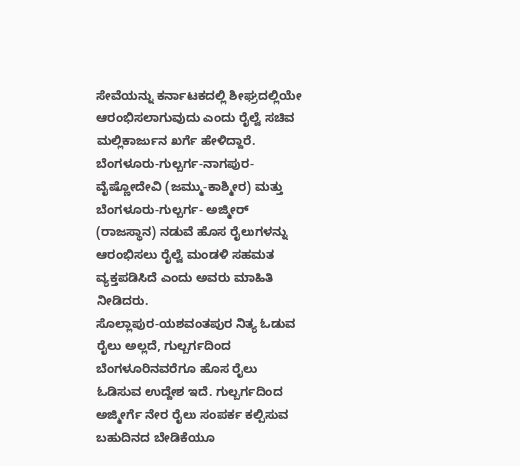ಸೇವೆಯನ್ನು ಕರ್ನಾಟಕದಲ್ಲಿ ಶೀಘ್ರದಲ್ಲಿಯೇ ಆರಂಭಿಸಲಾಗುವುದು ಎಂದು ರೈಲ್ವೆ ಸಚಿವ ಮಲ್ಲಿಕಾರ್ಜುನ ಖರ್ಗೆ ಹೇಳಿದ್ದಾರೆ.
ಬೆಂಗಳೂರು-ಗುಲ್ಬರ್ಗ-ನಾಗಪುರ-ವೈಷ್ಣೋದೇವಿ (ಜಮ್ಮು-ಕಾಶ್ಮೀರ) ಮತ್ತು ಬೆಂಗಳೂರು-ಗುಲ್ಬರ್ಗ- ಅಜ್ಮೀರ್ (ರಾಜಸ್ಥಾನ) ನಡುವೆ ಹೊಸ ರೈಲುಗಳನ್ನು ಆರಂಭಿಸಲು ರೈಲ್ವೆ ಮಂಡಳಿ ಸಹಮತ ವ್ಯಕ್ತಪಡಿಸಿದೆ ಎಂದು ಅವರು ಮಾಹಿತಿ ನೀಡಿದರು.
ಸೊಲ್ಲಾಪುರ-ಯಶವಂತಪುರ ನಿತ್ಯ ಓಡುವ ರೈಲು ಅಲ್ಲದೆ, ಗುಲ್ಬರ್ಗದಿಂದ ಬೆಂಗಳೂರಿನವರೆಗೂ ಹೊಸ ರೈಲು ಓಡಿಸುವ ಉದ್ದೇಶ ಇದೆ. ಗುಲ್ಬರ್ಗದಿಂದ ಅಜ್ಮೀರ್ಗೆ ನೇರ ರೈಲು ಸಂಪರ್ಕ ಕಲ್ಪಿಸುವ ಬಹುದಿನದ ಬೇಡಿಕೆಯೂ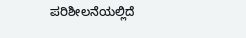ಪರಿಶೀಲನೆಯಲ್ಲಿದೆ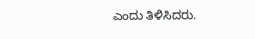ಎಂದು ತಿಳಿಸಿದರು.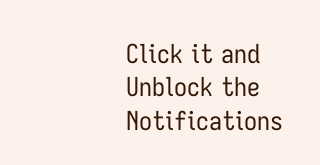Click it and Unblock the Notifications